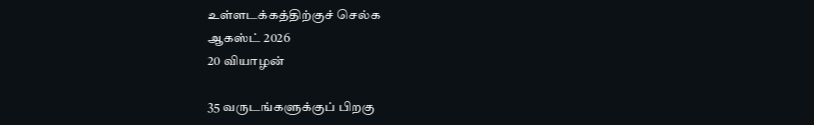உள்ளடக்கத்திற்குச் செல்க
ஆகஸ்ட் 2026
20 வியாழன்

35 வருடங்களுக்குப் பிறகு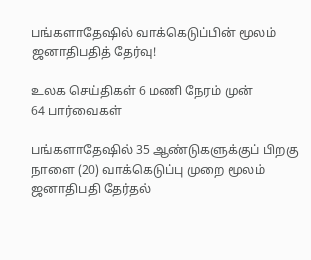பங்களாதேஷில் வாக்கெடுப்பின் மூலம் ஜனாதிபதித் தேர்வு!

உலக செய்திகள் 6 மணி நேரம் முன்
64 பார்வைகள்

பங்களாதேஷில் 35 ஆண்டுகளுக்குப் பிறகு நாளை (20) வாக்கெடுப்பு முறை மூலம் ஜனாதிபதி தேர்தல்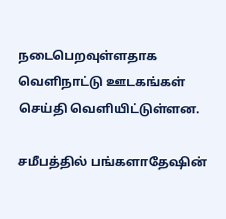நடைபெறவுள்ளதாக வெளிநாட்டு ஊடகங்கள் செய்தி வெளியிட்டுள்ளன.

சமீபத்தில் பங்களாதேஷின்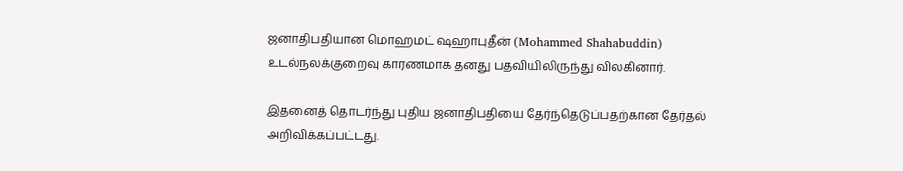ஜனாதிபதியான மொஹமட் ஷஹாபுதீன் (Mohammed Shahabuddin) உடல்நலக்குறைவு காரணமாக தனது பதவியிலிருந்து விலகினார்.

இதனைத் தொடர்ந்து புதிய ஜனாதிபதியை தேர்ந்தெடுப்பதற்கான தேர்தல் அறிவிக்கப்பட்டது.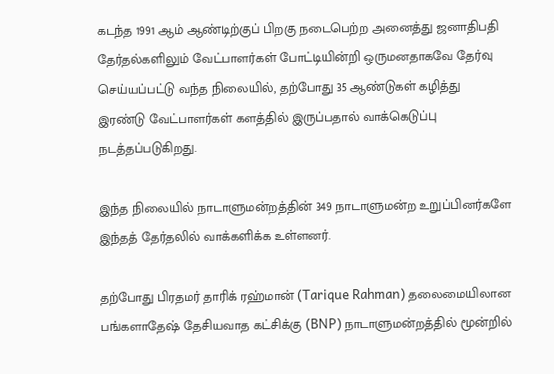கடந்த 1991 ஆம் ஆண்டிற்குப் பிறகு நடைபெற்ற அனைத்து ஜனாதிபதி தேர்தல்களிலும் வேட்பாளர்கள் போட்டியின்றி ஒருமனதாகவே தேர்வு செய்யப்பட்டு வந்த நிலையில், தற்போது 35 ஆண்டுகள் கழித்து இரண்டு வேட்பாளர்கள் களத்தில் இருப்பதால் வாக்கெடுப்பு நடத்தப்படுகிறது.

இந்த நிலையில் நாடாளுமன்றத்தின் 349 நாடாளுமன்ற உறுப்பினர்களே இந்தத் தேர்தலில் வாக்களிக்க உள்ளனர்.

தற்போது பிரதமர் தாரிக் ரஹ்மான் (Tarique Rahman) தலைமையிலான பங்களாதேஷ் தேசியவாத கட்சிக்கு (BNP) நாடாளுமன்றத்தில் மூன்றில்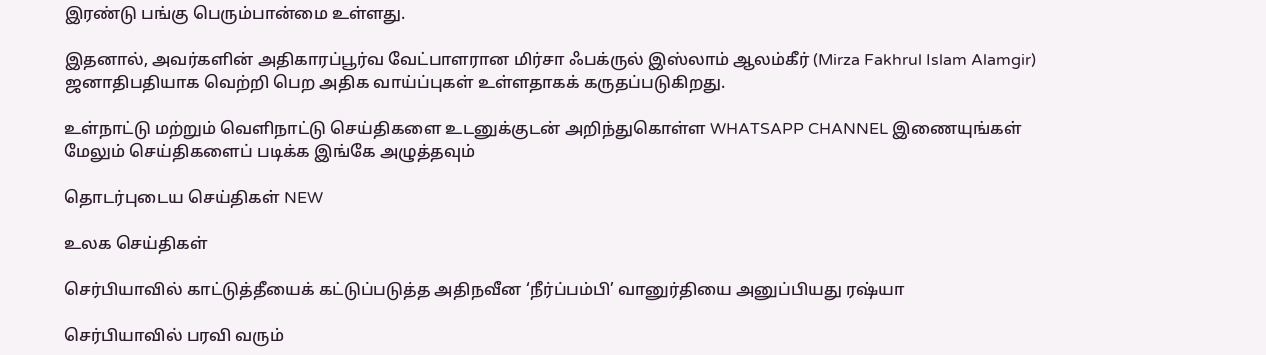இரண்டு பங்கு பெரும்பான்மை உள்ளது.

இதனால், அவர்களின் அதிகாரப்பூர்வ வேட்பாளரான மிர்சா ஃபக்ருல் இஸ்லாம் ஆலம்கீர் (Mirza Fakhrul Islam Alamgir) ஜனாதிபதியாக வெற்றி பெற அதிக வாய்ப்புகள் உள்ளதாகக் கருதப்படுகிறது.

உள்நாட்டு மற்றும் வெளிநாட்டு செய்திகளை உடனுக்குடன் அறிந்துகொள்ள WHATSAPP CHANNEL இணையுங்கள்
மேலும் செய்திகளைப் படிக்க இங்கே அழுத்தவும்

தொடர்புடைய செய்திகள் NEW

உலக செய்திகள்

செர்பியாவில் காட்டுத்தீயைக் கட்டுப்படுத்த அதிநவீன ‘நீர்ப்பம்பி’ வானுர்தியை அனுப்பியது ரஷ்யா

செர்பியாவில் பரவி வரும்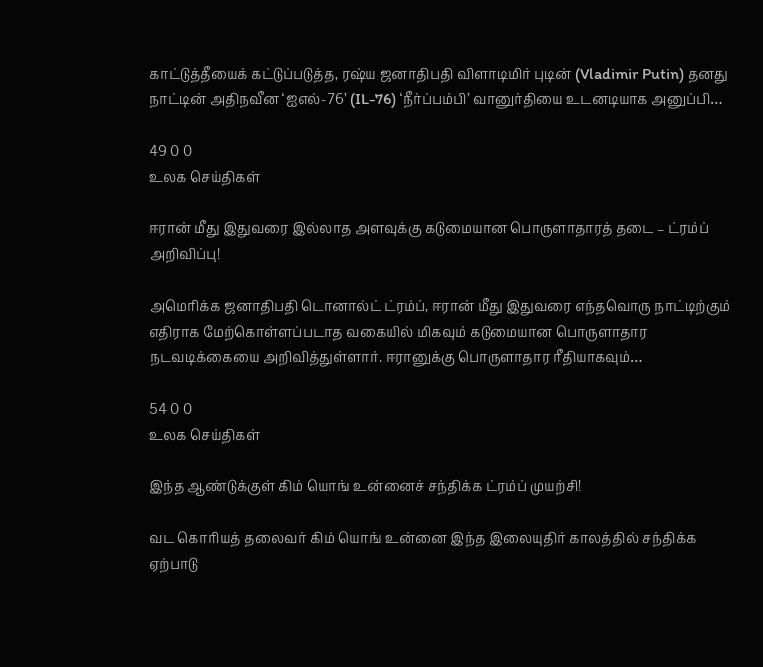காட்டுத்தீயைக் கட்டுப்படுத்த, ரஷ்ய ஜனாதிபதி விளாடிமிர் புடின் (Vladimir Putin) தனது நாட்டின் அதிநவீன ‘ஐஎல்-76’ (IL-76) ‘நீர்ப்பம்பி’ வானுர்தியை உடனடியாக அனுப்பி…

49 0 0
உலக செய்திகள்

ஈரான் மீது இதுவரை இல்லாத அளவுக்கு கடுமையான பொருளாதாரத் தடை – ட்ரம்ப் அறிவிப்பு!

அமெரிக்க ஜனாதிபதி டொனால்ட் ட்ரம்ப், ஈரான் மீது இதுவரை எந்தவொரு நாட்டிற்கும் எதிராக மேற்கொள்ளப்படாத வகையில் மிகவும் கடுமையான பொருளாதார நடவடிக்கையை அறிவித்துள்ளார். ஈரானுக்கு பொருளாதார ரீதியாகவும்…

54 0 0
உலக செய்திகள்

இந்த ஆண்டுக்குள் கிம் யொங் உன்னைச் சந்திக்க ட்ரம்ப் முயற்சி!

வட கொரியத் தலைவர் கிம் யொங் உன்னை இந்த இலையுதிர் காலத்தில் சந்திக்க ஏற்பாடு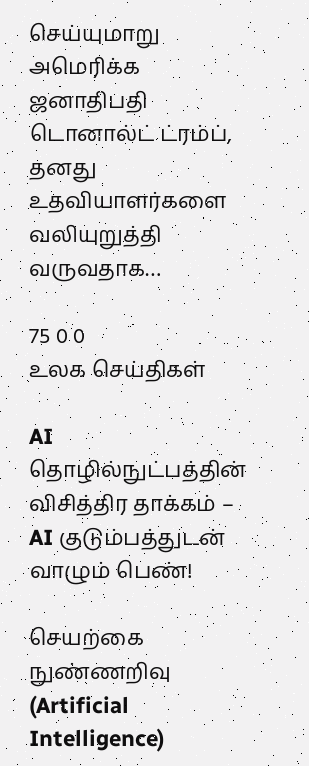செய்யுமாறு அமெரிக்க ஜனாதிபதி டொனால்ட் ட்ரம்ப், தனது உதவியாளர்களை வலியுறுத்தி வருவதாக…

75 0 0
உலக செய்திகள்

AI தொழில்நுட்பத்தின் விசித்திர தாக்கம் – AI குடும்பத்துடன் வாழும் பெண்!

செயற்கை நுண்ணறிவு (Artificial Intelligence)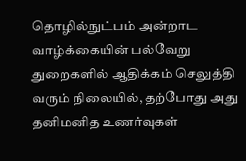தொழில்நுட்பம் அன்றாட வாழ்க்கையின் பல்வேறு துறைகளில் ஆதிக்கம் செலுத்தி வரும் நிலையில், தற்போது அது தனிமனித உணர்வுகள்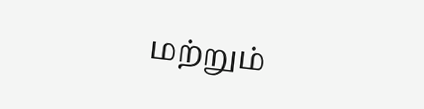மற்றும்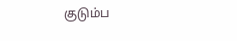குடும்ப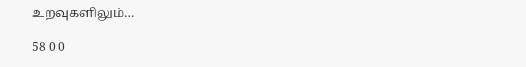உறவுகளிலும்…

58 0 0